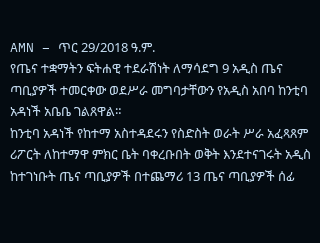AMN – ጥር 29/2018 ዓ.ም.
የጤና ተቋማትን ፍትሐዊ ተደራሽነት ለማሳደግ 9 አዲስ ጤና ጣቢያዎች ተመርቀው ወደሥራ መግባታቸውን የአዲስ አበባ ከንቲባ አዳነች አቤቤ ገልጸዋል።
ከንቲባ አዳነች የከተማ አስተዳደሩን የስድስት ወራት ሥራ አፈጻጸም ሪፖርት ለከተማዋ ምክር ቤት ባቀረቡበት ወቅት እንደተናገሩት አዲስ ከተገነቡት ጤና ጣቢያዎች በተጨማሪ 13 ጤና ጣቢያዎች ሰፊ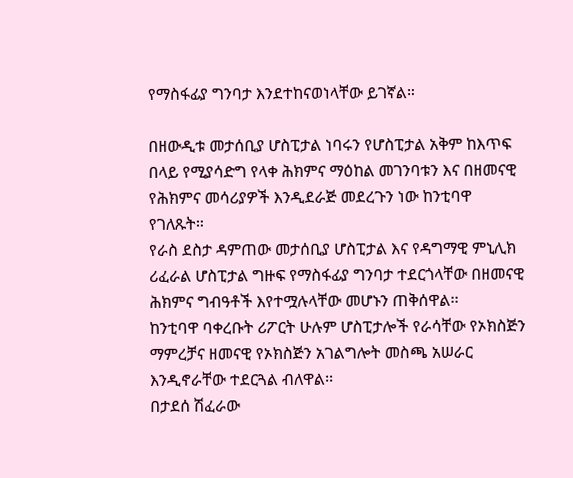የማስፋፊያ ግንባታ እንደተከናወነላቸው ይገኛል።

በዘውዲቱ መታሰቢያ ሆስፒታል ነባሩን የሆስፒታል አቅም ከእጥፍ በላይ የሚያሳድግ የላቀ ሕክምና ማዕከል መገንባቱን እና በዘመናዊ የሕክምና መሳሪያዎች እንዲደራጅ መደረጉን ነው ከንቲባዋ የገለጹት።
የራስ ደስታ ዳምጠው መታሰቢያ ሆስፒታል እና የዳግማዊ ምኒሊክ ሪፈራል ሆስፒታል ግዙፍ የማስፋፊያ ግንባታ ተደርጎላቸው በዘመናዊ ሕክምና ግብዓቶች እየተሟሉላቸው መሆኑን ጠቅሰዋል፡፡
ከንቲባዋ ባቀረቡት ሪፖርት ሁሉም ሆስፒታሎች የራሳቸው የኦክስጅን ማምረቻና ዘመናዊ የኦክስጅን አገልግሎት መስጫ አሠራር እንዲኖራቸው ተደርጓል ብለዋል፡፡
በታደሰ ሽፈራው